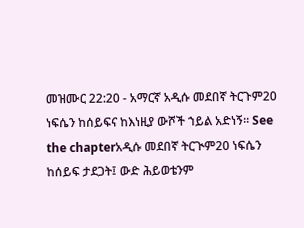መዝሙር 22:20 - አማርኛ አዲሱ መደበኛ ትርጉም20 ነፍሴን ከሰይፍና ከእነዚያ ውሾች ኀይል አድነኝ። See the chapterአዲሱ መደበኛ ትርጒም20 ነፍሴን ከሰይፍ ታደጋት፤ ውድ ሕይወቴንም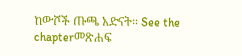ከውሾች ጡጫ አድናት። See the chapterመጽሐፍ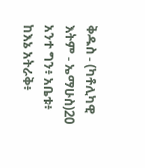ቅዱስ - (ካቶሊካዊ እትም - ኤማሁስ)20 አንተ ግን፥ አቤቱ፥ ከእኔ አትራቅ፥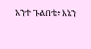አንተ ጉልበቴ፥ እኔን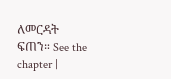ለመርዳት ፍጠን። See the chapter |